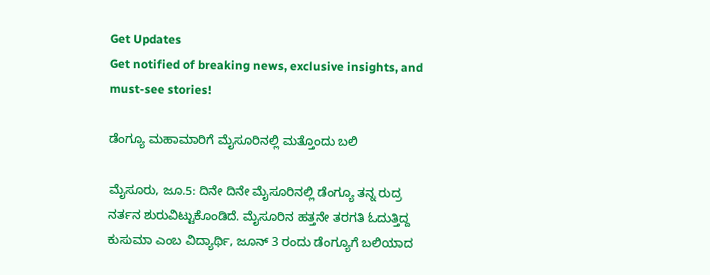Get Updates
Get notified of breaking news, exclusive insights, and must-see stories!

ಡೆಂಗ್ಯೂ ಮಹಾಮಾರಿಗೆ ಮೈಸೂರಿನಲ್ಲಿ ಮತ್ತೊಂದು ಬಲಿ

ಮೈಸೂರು, ಜೂ.5: ದಿನೇ ದಿನೇ ಮೈಸೂರಿನಲ್ಲಿ ಡೆಂಗ್ಯೂ ತನ್ನ ರುದ್ರ ನರ್ತನ ಶುರುವಿಟ್ಟುಕೊಂಡಿದೆ. ಮೈಸೂರಿನ ಹತ್ತನೇ ತರಗತಿ ಓದುತ್ತಿದ್ದ ಕುಸುಮಾ ಎಂಬ ವಿದ್ಯಾರ್ಥಿ, ಜೂನ್ 3 ರಂದು ಡೆಂಗ್ಯೂಗೆ ಬಲಿಯಾದ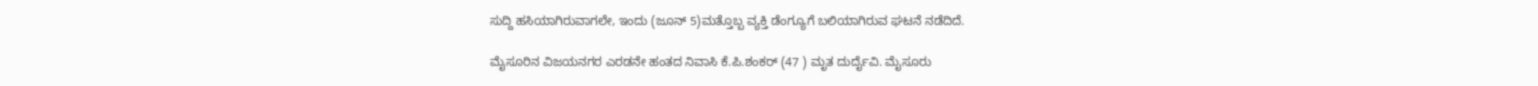ಸುದ್ದಿ ಹಸಿಯಾಗಿರುವಾಗಲೇ, ಇಂದು (ಜೂನ್ 5)ಮತ್ತೊಬ್ಬ ವ್ಯಕ್ತಿ ಡೆಂಗ್ಯೂಗೆ ಬಲಿಯಾಗಿರುವ ಘಟನೆ ನಡೆದಿದೆ.

ಮೈಸೂರಿನ ವಿಜಯನಗರ ಎರಡನೇ ಹಂತದ ನಿವಾಸಿ ಕೆ.ಪಿ.ಶಂಕರ್ (47 ) ಮೃತ ದುರ್ದೈವಿ. ಮೈಸೂರು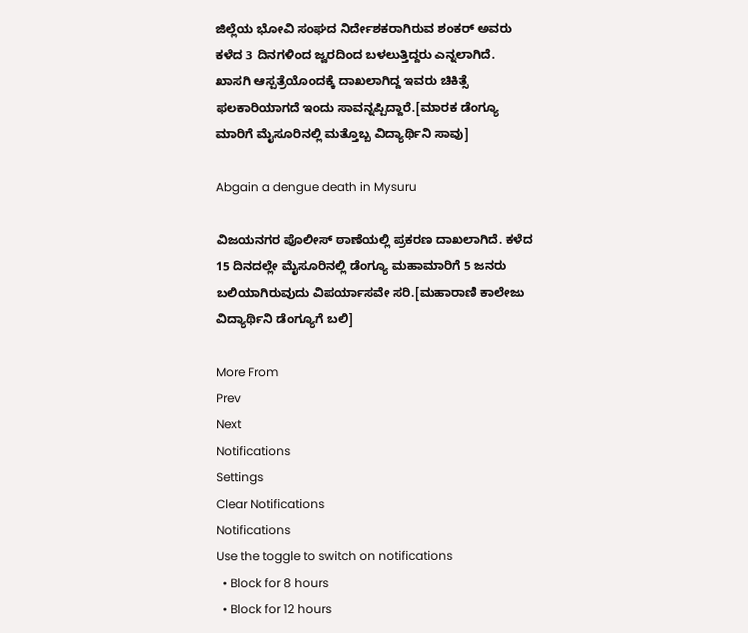ಜಿಲ್ಲೆಯ ಭೋವಿ ಸಂಘದ ನಿರ್ದೇಶಕರಾಗಿರುವ ಶಂಕರ್ ಅವರು ಕಳೆದ 3 ದಿನಗಳಿಂದ ಜ್ವರದಿಂದ ಬಳಲುತ್ತಿದ್ದರು ಎನ್ನಲಾಗಿದೆ. ಖಾಸಗಿ ಆಸ್ಪತ್ರೆಯೊಂದಕ್ಕೆ ದಾಖಲಾಗಿದ್ದ ಇವರು ಚಿಕಿತ್ಸೆ ಫಲಕಾರಿಯಾಗದೆ ಇಂದು ಸಾವನ್ನಪ್ಪಿದ್ದಾರೆ.[ಮಾರಕ ಡೆಂಗ್ಯೂ ಮಾರಿಗೆ ಮೈಸೂರಿನಲ್ಲಿ ಮತ್ತೊಬ್ಬ ವಿದ್ಯಾರ್ಥಿನಿ ಸಾವು]

Abgain a dengue death in Mysuru

ವಿಜಯನಗರ ಪೊಲೀಸ್ ಠಾಣೆಯಲ್ಲಿ ಪ್ರಕರಣ ದಾಖಲಾಗಿದೆ. ಕಳೆದ 15 ದಿನದಲ್ಲೇ ಮೈಸೂರಿನಲ್ಲಿ ಡೆಂಗ್ಯೂ ಮಹಾಮಾರಿಗೆ 5 ಜನರು ಬಲಿಯಾಗಿರುವುದು ವಿಪರ್ಯಾಸವೇ ಸರಿ.[ಮಹಾರಾಣಿ ಕಾಲೇಜು ವಿದ್ಯಾರ್ಥಿನಿ ಡೆಂಗ್ಯೂಗೆ ಬಲಿ]

More From
Prev
Next
Notifications
Settings
Clear Notifications
Notifications
Use the toggle to switch on notifications
  • Block for 8 hours
  • Block for 12 hours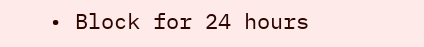• Block for 24 hours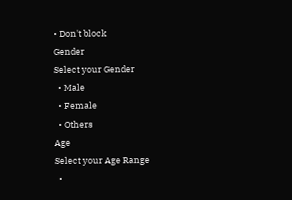• Don't block
Gender
Select your Gender
  • Male
  • Female
  • Others
Age
Select your Age Range
  •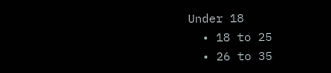Under 18
  • 18 to 25
  • 26 to 35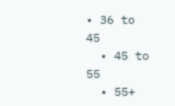• 36 to 45
  • 45 to 55
  • 55+